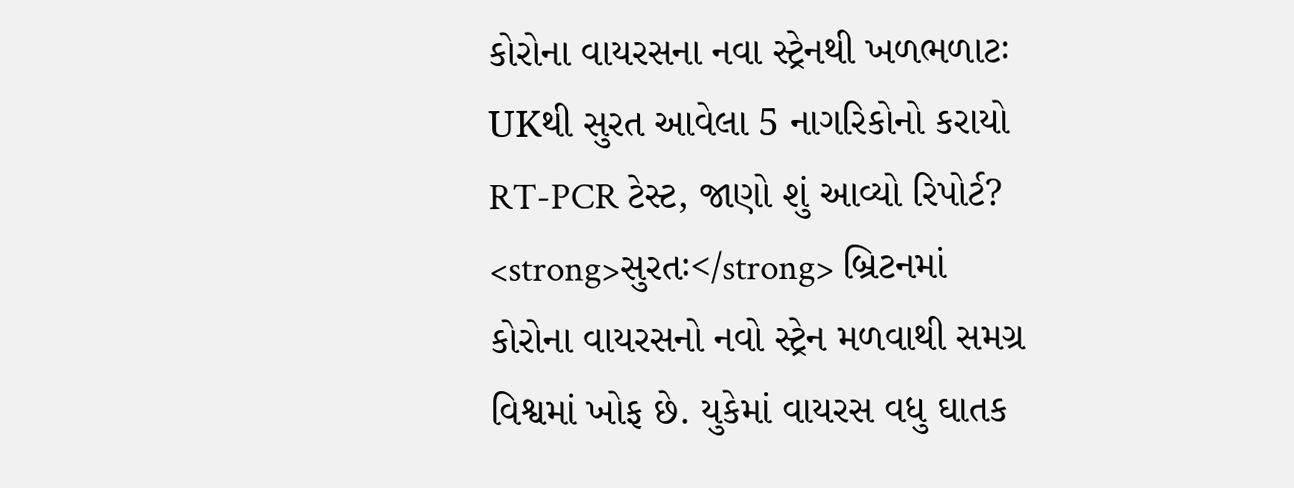કોરોના વાયરસના નવા સ્ટ્રેનથી ખળભળાટઃ UKથી સુરત આવેલા 5 નાગરિકોનો કરાયો RT-PCR ટેસ્ટ, જાણો શું આવ્યો રિપોર્ટ?
<strong>સુરતઃ</strong> બ્રિટનમાં કોરોના વાયરસનો નવો સ્ટ્રેન મળવાથી સમગ્ર વિશ્વમાં ખોફ છે. યુકેમાં વાયરસ વધુ ઘાતક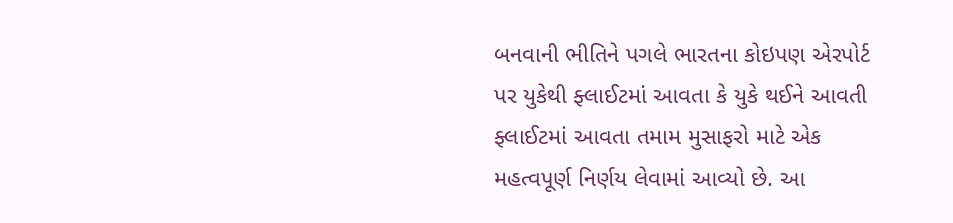બનવાની ભીતિને પગલે ભારતના કોઇપણ એરપોર્ટ પર યુકેથી ફ્લાઈટમાં આવતા કે યુકે થઈને આવતી ફ્લાઈટમાં આવતા તમામ મુસાફરો માટે એક મહત્વપૂર્ણ નિર્ણય લેવામાં આવ્યો છે. આ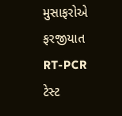મુસાફરોએ ફરજીયાત RT-PCR ટેસ્ટ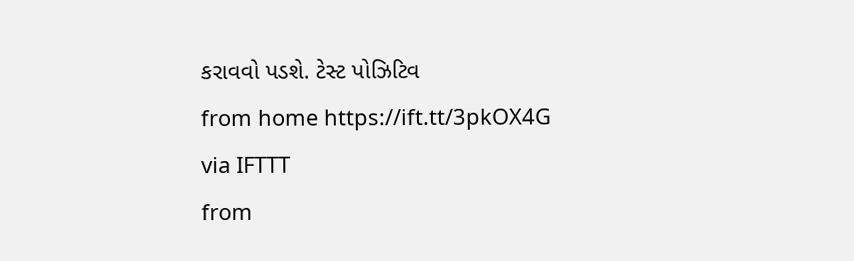કરાવવો પડશે. ટેસ્ટ પોઝિટિવ
from home https://ift.tt/3pkOX4G
via IFTTT
from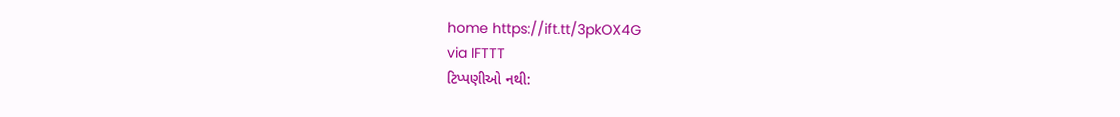home https://ift.tt/3pkOX4G
via IFTTT
ટિપ્પણીઓ નથી: